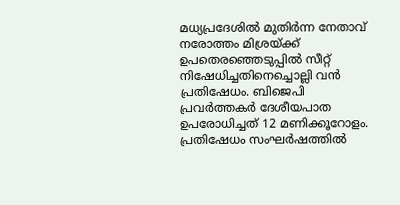മധ്യപ്രദേശിൽ മുതിർന്ന നേതാവ് നരോത്തം മിശ്രയ്ക്ക് ഉപതെരഞ്ഞെടുപ്പിൽ സീറ്റ് നിഷേധിച്ചതിനെച്ചൊല്ലി വൻ പ്രതിഷേധം. ബിജെപി പ്രവർത്തകർ ദേശീയപാത ഉപരോധിച്ചത് 12 മണിക്കൂറോളം. പ്രതിഷേധം സംഘർഷത്തിൽ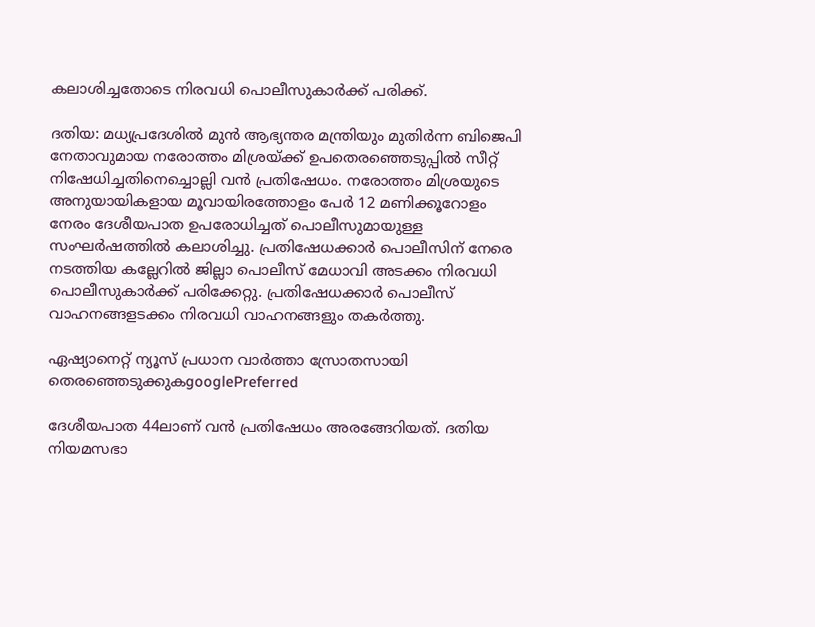കലാശിച്ചതോടെ നിരവധി പൊലീസുകാർക്ക് പരിക്ക്.

ദതിയ: മധ്യപ്രദേശിൽ മുൻ ആഭ്യന്തര മന്ത്രിയും മുതിർന്ന ബിജെപി നേതാവുമായ നരോത്തം മിശ്രയ്ക്ക് ഉപതെരഞ്ഞെടുപ്പിൽ സീറ്റ് നിഷേധിച്ചതിനെച്ചൊല്ലി വൻ പ്രതിഷേധം. നരോത്തം മിശ്രയുടെ അനുയായികളായ മൂവായിരത്തോളം പേർ 12 മണിക്കൂറോളം നേരം ദേശീയപാത ഉപരോധിച്ചത് പൊലീസുമായുള്ള സംഘർഷത്തിൽ കലാശിച്ചു. പ്രതിഷേധക്കാർ പൊലീസിന് നേരെ നടത്തിയ കല്ലേറിൽ ജില്ലാ പൊലീസ് മേധാവി അടക്കം നിരവധി പൊലീസുകാർക്ക് പരിക്കേറ്റു. പ്രതിഷേധക്കാർ പൊലീസ് വാഹനങ്ങളടക്കം നിരവധി വാഹനങ്ങളും തകർത്തു.

ഏഷ്യാനെറ്റ് ന്യൂസ് പ്രധാന വാർത്താ സ്രോതസായി തെരഞ്ഞെടുക്കുകgooglePreferred

ദേശീയപാത 44ലാണ് വൻ പ്രതിഷേധം അരങ്ങേറിയത്. ദതിയ നിയമസഭാ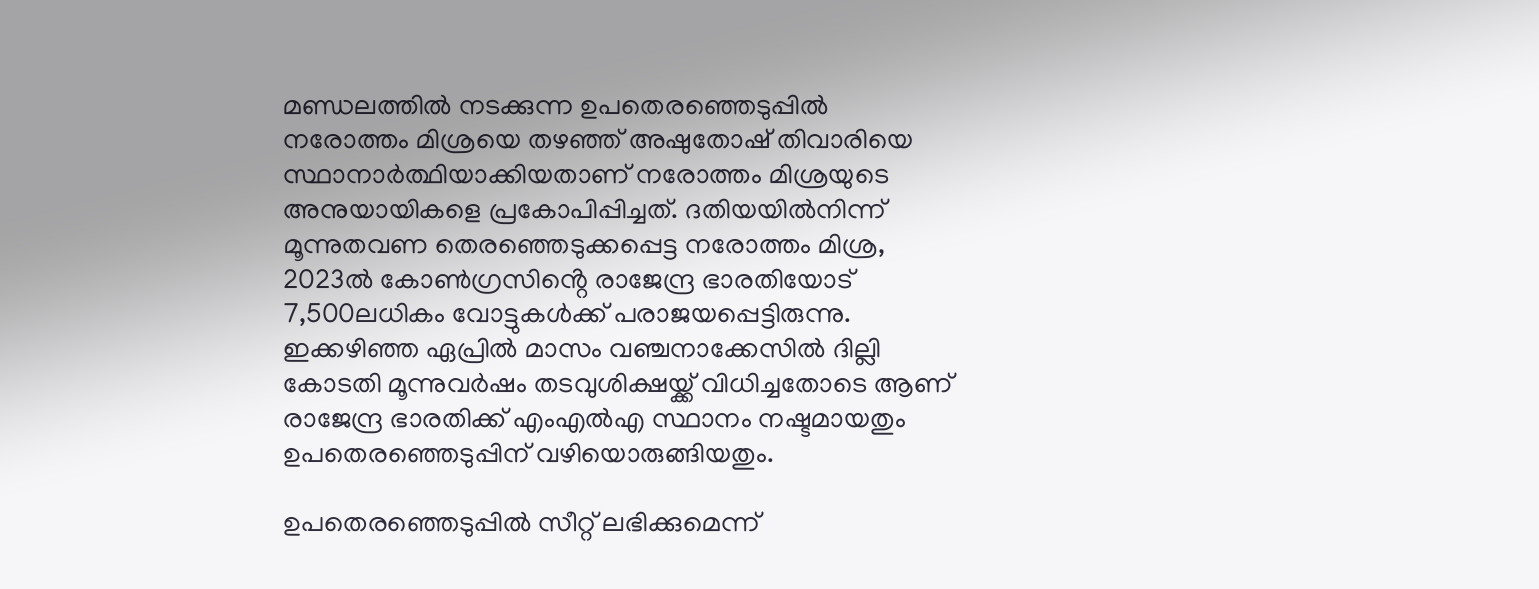മണ്ഡലത്തിൽ നടക്കുന്ന ഉപതെരഞ്ഞെടുപ്പിൽ നരോത്തം മിശ്രയെ തഴഞ്ഞ് അഷുതോഷ് തിവാരിയെ സ്ഥാനാർത്ഥിയാക്കിയതാണ് നരോത്തം മിശ്രയുടെ അനുയായികളെ പ്രകോപിപ്പിച്ചത്. ദതിയയിൽനിന്ന് മൂന്നുതവണ തെരഞ്ഞെടുക്കപ്പെട്ട നരോത്തം മിശ്ര, 2023ൽ കോൺഗ്രസിൻ്റെ രാജേന്ദ്ര ഭാരതിയോട് 7,500ലധികം വോട്ടുകൾക്ക് പരാജയപ്പെട്ടിരുന്നു. ഇക്കഴിഞ്ഞ ഏപ്രിൽ മാസം വഞ്ചനാക്കേസിൽ ദില്ലി കോടതി മൂന്നുവർഷം തടവുശിക്ഷയ്ക്ക് വിധിച്ചതോടെ ആണ് രാജേന്ദ്ര ഭാരതിക്ക് എംഎൽഎ സ്ഥാനം നഷ്ടമായതും ഉപതെരഞ്ഞെടുപ്പിന് വഴിയൊരുങ്ങിയതും.

ഉപതെരഞ്ഞെടുപ്പിൽ സീറ്റ് ലഭിക്കുമെന്ന്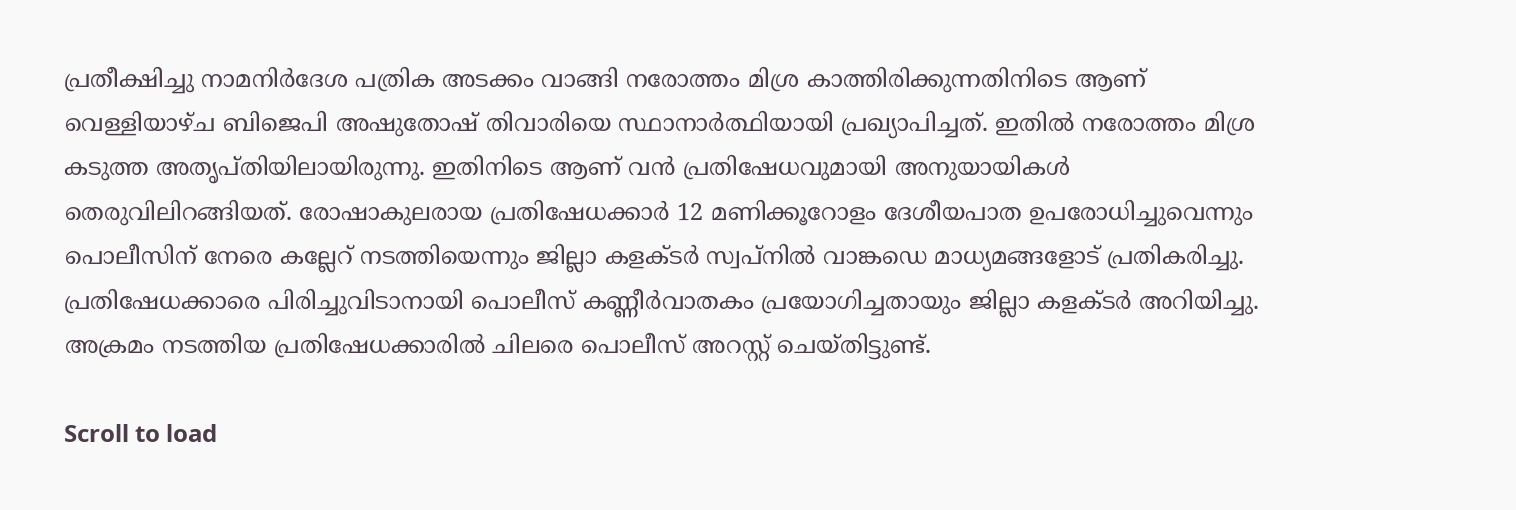പ്രതീക്ഷിച്ചു നാമനിർദേശ പത്രിക അടക്കം വാങ്ങി നരോത്തം മിശ്ര കാത്തിരിക്കുന്നതിനിടെ ആണ് വെള്ളിയാഴ്ച ബിജെപി അഷുതോഷ് തിവാരിയെ സ്ഥാനാർത്ഥിയായി പ്രഖ്യാപിച്ചത്. ഇതിൽ നരോത്തം മിശ്ര കടുത്ത അതൃപ്തിയിലായിരുന്നു. ഇതിനിടെ ആണ് വൻ പ്രതിഷേധവുമായി അനുയായികൾ തെരുവിലിറങ്ങിയത്. രോഷാകുലരായ പ്രതിഷേധക്കാർ 12 മണിക്കൂറോളം ദേശീയപാത ഉപരോധിച്ചുവെന്നും പൊലീസിന് നേരെ കല്ലേറ് നടത്തിയെന്നും ജില്ലാ കളക്ടർ സ്വപ്നിൽ വാങ്കഡെ മാധ്യമങ്ങളോട് പ്രതികരിച്ചു. പ്രതിഷേധക്കാരെ പിരിച്ചുവിടാനായി പൊലീസ് കണ്ണീർവാതകം പ്രയോഗിച്ചതായും ജില്ലാ കളക്ടർ അറിയിച്ചു. അക്രമം നടത്തിയ പ്രതിഷേധക്കാരിൽ ചിലരെ പൊലീസ് അറസ്റ്റ് ചെയ്തിട്ടുണ്ട്.

Scroll to load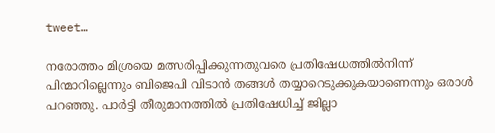tweet…

നരോത്തം മിശ്രയെ മത്സരിപ്പിക്കുന്നതുവരെ പ്രതിഷേധത്തിൽനിന്ന് പിന്മാറില്ലെന്നും ബിജെപി വിടാൻ തങ്ങൾ തയ്യാറെടുക്കുകയാണെന്നും ഒരാൾ പറഞ്ഞു. പാർട്ടി തീരുമാനത്തിൽ പ്രതിഷേധിച്ച് ജില്ലാ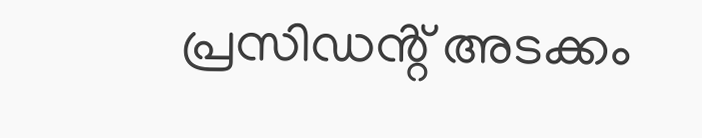പ്രസിഡൻ്റ് അടക്കം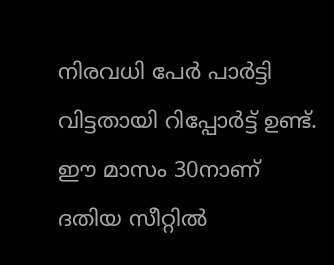നിരവധി പേർ പാർട്ടി വിട്ടതായി റിപ്പോർട്ട് ഉണ്ട്. ഈ മാസം 30നാണ് ദതിയ സീറ്റിൽ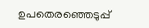ഉപതെരഞ്ഞെടുപ്പ്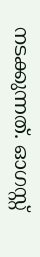നടക്കുന്നത്. ഓഗസ്റ്റ്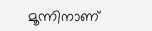മൂന്നിനാണ്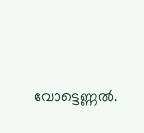വോട്ടെണ്ണൽ.